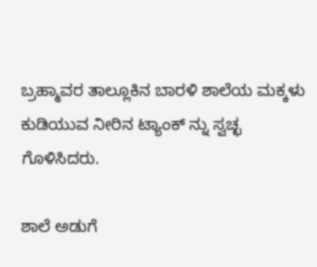ಬ್ರಹ್ಮಾವರ ತಾಲ್ಲೂಕಿನ ಬಾರಳಿ ಶಾಲೆಯ ಮಕ್ಕಳು ಕುಡಿಯುವ ನೀರಿನ ಟ್ಯಾಂಕ್ ನ್ನು ಸ್ವಚ್ಛ ಗೊಳಿಸಿದರು.

ಶಾಲೆ ಅಡುಗೆ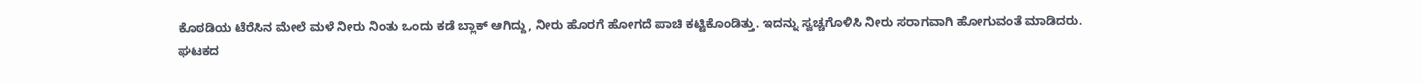ಕೊಠಡಿಯ ಟೆರೆಸಿನ ಮೇಲೆ ಮಳೆ ನೀರು ನಿಂತು ಒಂದು ಕಡೆ ಬ್ಲಾಕ್ ಆಗಿದ್ದು, ನೀರು ಹೊರಗೆ ಹೋಗದೆ ಪಾಚಿ ಕಟ್ಟಿಕೊಂಡಿತ್ತು. ಇದನ್ನು ಸ್ವಚ್ಚಗೊಳಿಸಿ ನೀರು ಸರಾಗವಾಗಿ ಹೋಗುವಂತೆ ಮಾಡಿದರು.
ಘಟಕದ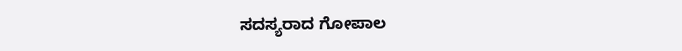ಸದಸ್ಯರಾದ ಗೋಪಾಲ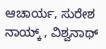ಆಚಾರ್ಯ, ಸುರೇಶ ನಾಯ್ಕ್ , ವಿಶ್ವನಾಥ್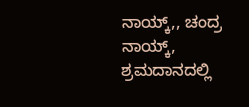ನಾಯ್ಕ್,, ಚಂದ್ರ ನಾಯ್ಕ್, ಶ್ರಮದಾನದಲ್ಲಿ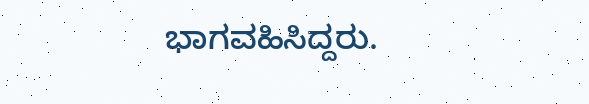ಭಾಗವಹಿಸಿದ್ದರು.